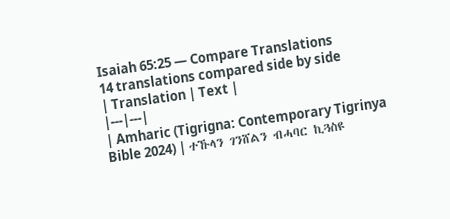Isaiah 65:25 — Compare Translations
14 translations compared side by side
| Translation | Text |
|---|---|
| Amharic (Tigrigna: Contemporary Tigrinya Bible 2024) | ተኹላን ገንሸልን ብሓባር ኪጓስዩ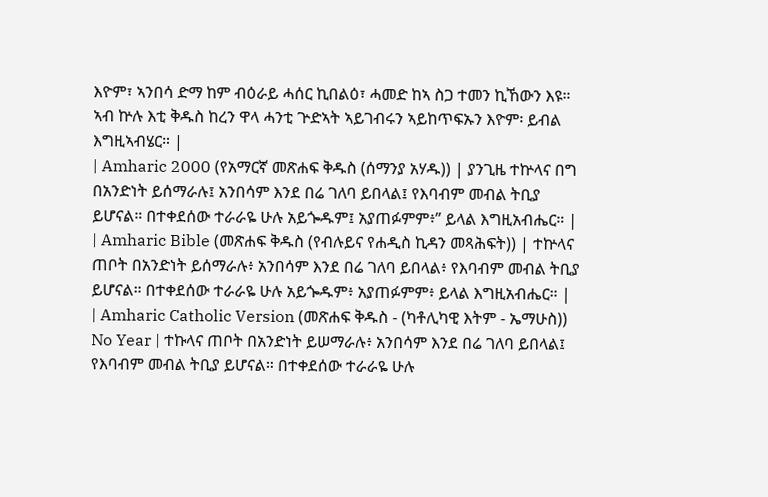እዮም፣ ኣንበሳ ድማ ከም ብዕራይ ሓሰር ኪበልዕ፣ ሓመድ ከኣ ስጋ ተመን ኪኸውን እዩ። ኣብ ኵሉ እቲ ቅዱስ ከረን ዋላ ሓንቲ ጕድኣት ኣይገብሩን ኣይከጥፍኡን እዮም፡ ይብል እግዚኣብሄር። |
| Amharic 2000 (የአማርኛ መጽሐፍ ቅዱስ (ሰማንያ አሃዱ)) | ያንጊዜ ተኵላና በግ በአንድነት ይሰማራሉ፤ አንበሳም እንደ በሬ ገለባ ይበላል፤ የእባብም መብል ትቢያ ይሆናል። በተቀደሰው ተራራዬ ሁሉ አይጐዱም፤ አያጠፉምም፥” ይላል እግዚአብሔር። |
| Amharic Bible (መጽሐፍ ቅዱስ (የብሉይና የሐዲስ ኪዳን መጻሕፍት)) | ተኵላና ጠቦት በአንድነት ይሰማራሉ፥ አንበሳም እንደ በሬ ገለባ ይበላል፥ የእባብም መብል ትቢያ ይሆናል። በተቀደሰው ተራራዬ ሁሉ አይጐዱም፥ አያጠፉምም፥ ይላል እግዚአብሔር። |
| Amharic Catholic Version (መጽሐፍ ቅዱስ - (ካቶሊካዊ እትም - ኤማሁስ)) No Year | ተኩላና ጠቦት በአንድነት ይሠማራሉ፥ አንበሳም እንደ በሬ ገለባ ይበላል፤ የእባብም መብል ትቢያ ይሆናል። በተቀደሰው ተራራዬ ሁሉ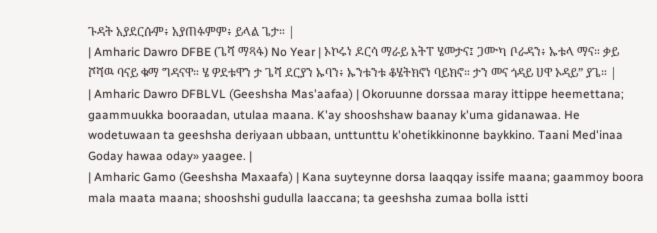ጉዳት አያደርሱም፥ አያጠፉምም፥ ይላል ጌታ። |
| Amharic Dawro DFBE (ጌሻ ማጻፋ) No Year | ኦኮሩነ ዶርሳ ማራይ እትፐ ሄመታና፤ ጋሙካ ቦራዳን፥ ኡቱላ ማና። ቃይ ሾሻዉ ባናይ ቁማ ግዳናዋ። ሄ ዎደቱዋን ታ ጌሻ ደርያን ኡባን፥ ኡንቱንቱ ቆሄትክኖነ ባይክኖ። ታን መና ጎዳይ ሀዋ ኦዳይ” ያጌ። |
| Amharic Dawro DFBLVL (Geeshsha Mas'aafaa) | Okoruunne dorssaa maray ittippe heemettana; gaammuukka booraadan, utulaa maana. K'ay shooshshaw baanay k'uma gidanawaa. He wodetuwaan ta geeshsha deriyaan ubbaan, unttunttu k'ohetikkinonne baykkino. Taani Med'inaa Goday hawaa oday» yaagee. |
| Amharic Gamo (Geeshsha Maxaafa) | Kana suyteynne dorsa laaqqay issife maana; gaammoy boora mala maata maana; shooshshi gudulla laaccana; ta geeshsha zumaa bolla istti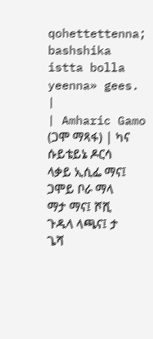qohettettenna; bashshika istta bolla yeenna» gees. |
| Amharic Gamo (ጋሞ ማጻፋ) | ካና ሱይቴይኔ ዶርሳ ላቃይ ኢሲፌ ማና፤ ጋሞይ ቦራ ማላ ማታ ማና፤ ሾሺ ጉዱላ ላጫና፤ ታ ጌሻ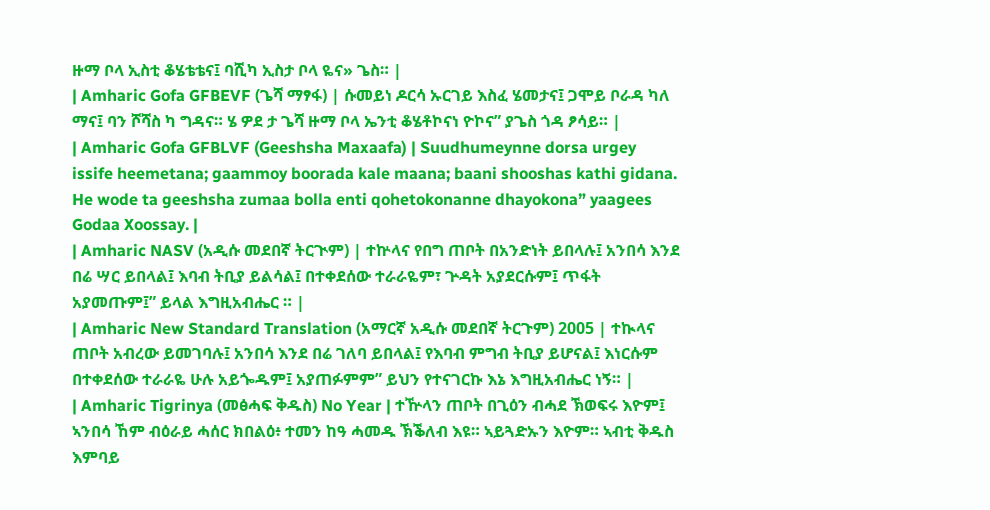ዙማ ቦላ ኢስቲ ቆሄቴቴና፤ ባሺካ ኢስታ ቦላ ዬና» ጌስ። |
| Amharic Gofa GFBEVF (ጌሻ ማፃፋ) | ሱመይነ ዶርሳ ኡርገይ እስፈ ሄመታና፤ ጋሞይ ቦራዳ ካለ ማና፤ ባን ሾሻስ ካ ግዳና። ሄ ዎደ ታ ጌሻ ዙማ ቦላ ኤንቲ ቆሄቶኮናነ ዮኮና” ያጌስ ጎዳ ፆሳይ። |
| Amharic Gofa GFBLVF (Geeshsha Maxaafa) | Suudhumeynne dorsa urgey issife heemetana; gaammoy boorada kale maana; baani shooshas kathi gidana. He wode ta geeshsha zumaa bolla enti qohetokonanne dhayokona” yaagees Godaa Xoossay. |
| Amharic NASV (አዲሱ መደበኛ ትርጒም) | ተኵላና የበግ ጠቦት በአንድነት ይበላሉ፤ አንበሳ እንደ በሬ ሣር ይበላል፤ እባብ ትቢያ ይልሳል፤ በተቀደሰው ተራራዬም፣ ጕዳት አያደርሱም፤ ጥፋት አያመጡም፤” ይላል እግዚአብሔር ። |
| Amharic New Standard Translation (አማርኛ አዲሱ መደበኛ ትርጉም) 2005 | ተኲላና ጠቦት አብረው ይመገባሉ፤ አንበሳ እንደ በሬ ገለባ ይበላል፤ የእባብ ምግብ ትቢያ ይሆናል፤ እነርሱም በተቀደሰው ተራራዬ ሁሉ አይጐዱም፤ አያጠፉምም” ይህን የተናገርኩ እኔ እግዚአብሔር ነኝ። |
| Amharic Tigrinya (መፅሓፍ ቅዱስ) No Year | ተዅላን ጠቦት በጊዕን ብሓደ ኽወፍሩ እዮም፤ ኣንበሳ ኸም ብዕራይ ሓሰር ክበልዕ፥ ተመን ከዓ ሓመዱ ኽቕለብ እዩ። ኣይጓድኡን እዮም። ኣብቲ ቅዱስ እምባይ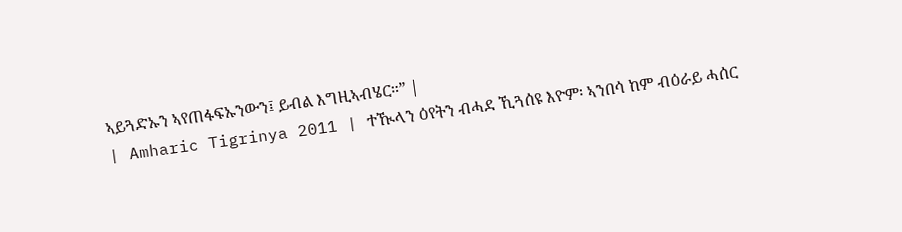ኣይጓድኡን ኣየጠፋፍኡንውን፤ ይብል እግዚኣብሄር።” |
| Amharic Tigrinya 2011 | ተዂላን ዕየትን ብሓደ ኺጓሰዩ እዮም፡ ኣንበሳ ከም ብዕራይ ሓሰር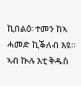ኪበልዕ፡ ተመን ከኣ ሓመድ ኪቕለብ እዩ። ኣብ ኲሉ እቲ ቅዱስ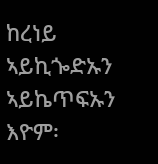ከረነይ ኣይኪጐድኡን ኣይኬጥፍኡን እዮም፡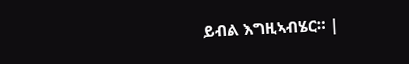ይብል እግዚኣብሄር። |